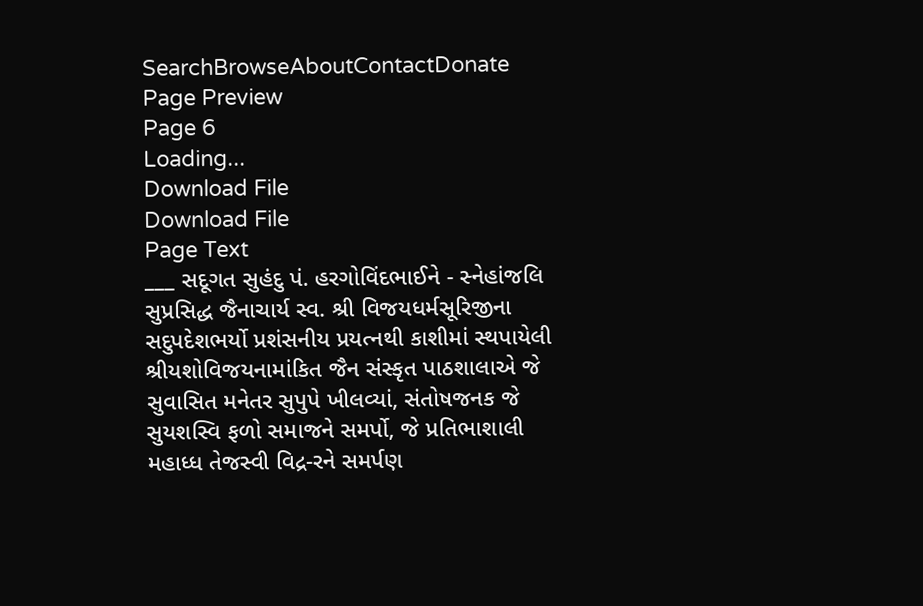SearchBrowseAboutContactDonate
Page Preview
Page 6
Loading...
Download File
Download File
Page Text
___ સદૂગત સુહંદુ પં. હરગોવિંદભાઈને - સ્નેહાંજલિ સુપ્રસિદ્ધ જૈનાચાર્ય સ્વ. શ્રી વિજયધર્મસૂરિજીના સદુપદેશભર્યો પ્રશંસનીય પ્રયત્નથી કાશીમાં સ્થપાયેલી શ્રીયશોવિજયનામાંકિત જૈન સંસ્કૃત પાઠશાલાએ જે સુવાસિત મનેતર સુપુપે ખીલવ્યાં, સંતોષજનક જે સુયશસ્વિ ફળો સમાજને સમર્પો, જે પ્રતિભાશાલી મહાધ્ધ તેજસ્વી વિદ્ર-રને સમર્પણ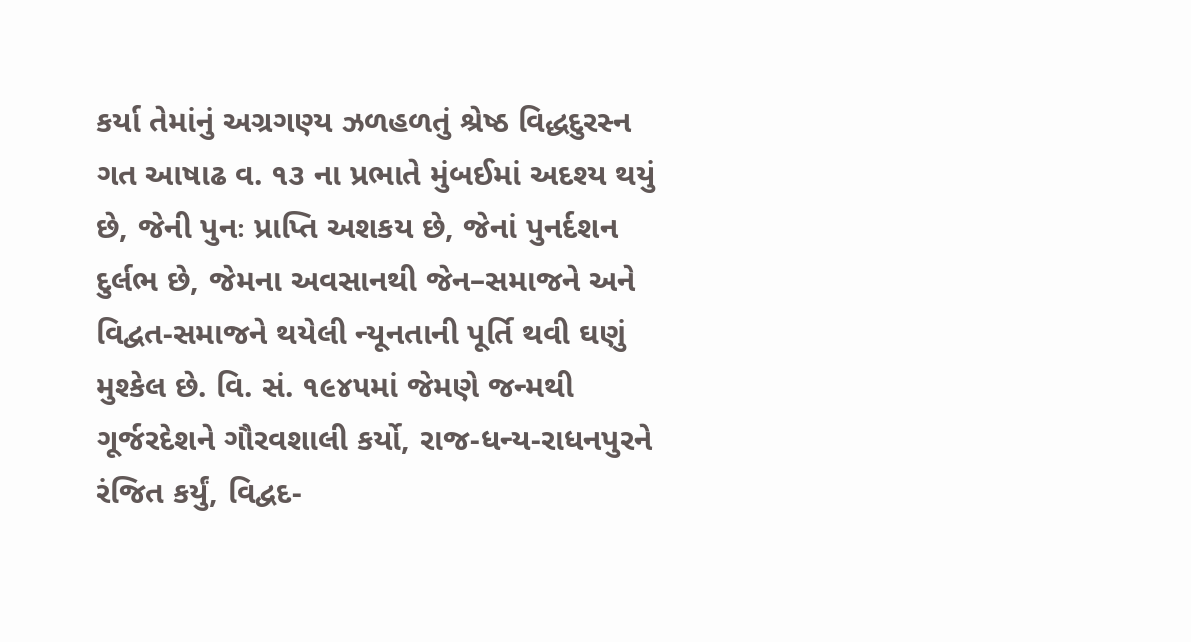કર્યા તેમાંનું અગ્રગણ્ય ઝળહળતું શ્રેષ્ઠ વિદ્ધદુરસ્ન ગત આષાઢ વ. ૧૩ ના પ્રભાતે મુંબઈમાં અદશ્ય થયું છે, જેની પુનઃ પ્રાપ્તિ અશકય છે, જેનાં પુનર્દશન દુર્લભ છે, જેમના અવસાનથી જેન–સમાજને અને વિદ્વત-સમાજને થયેલી ન્યૂનતાની પૂર્તિ થવી ઘણું મુશ્કેલ છે. વિ. સં. ૧૯૪૫માં જેમણે જન્મથી ગૂર્જરદેશને ગૌરવશાલી કર્યો, રાજ-ધન્ય-રાધનપુરને રંજિત કર્યું, વિદ્વદ-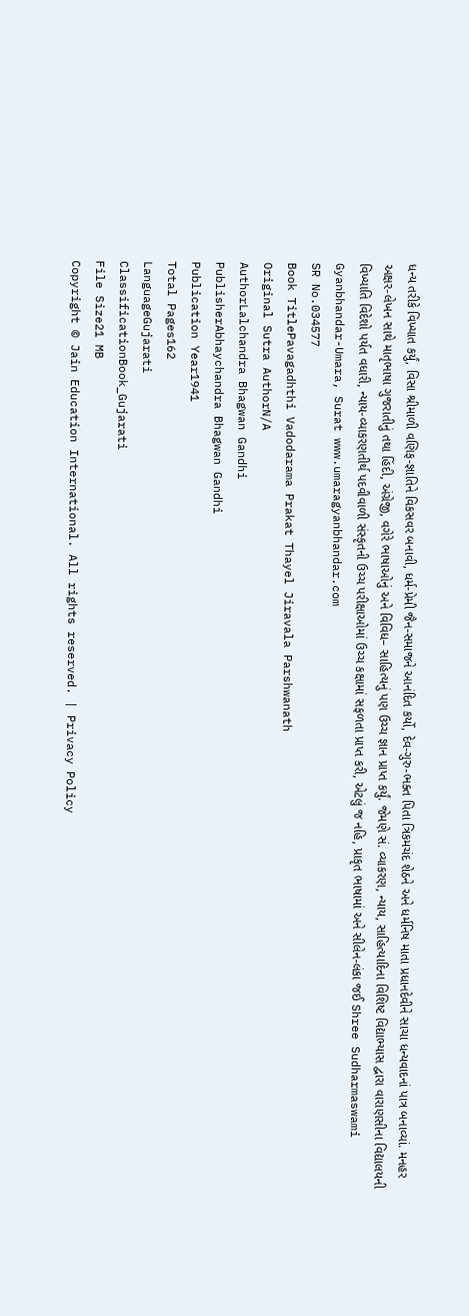ધન્ય તરીકે વિખ્યાત કર્યું, વિસા શ્રીમાળી વણિફ-જ્ઞાતિને વિકસવર બનાવી, ધર્મ-પ્રેમી જૈન-સમાજને આનંદિત કર્યો, દેવ-ગુરુ-ભક્ત પિતા ત્રિકમચંદ શેઠને અને ધર્મનિષ માતા પ્રધાનદેવીને સાચા ધન્યવાદનાં પાત્ર બનાવ્યાં. મનહર અક્ષર-લેખન સાથે માતૃભાષા ગુજરાતીનું તથા હિંદી, અંગ્રેજી, વગેરે ભાષાઓનું અને વિવિધ– સાહિત્યનું પણ ઉચ્ચ જ્ઞાન પ્રાપ્ત કર્યું. જેમણે સં. વ્યાકરણ, ન્યાય, સાહિત્યાદિના વિશિષ્ટ વિદ્યાભ્યાસ દ્વારા વારાણસીના વિદ્યાલયની વિખ્યાતિ વિદેશો પર્યત વધારી, ન્યાય-વ્યાકરણતીર્થ પદવીવાળી સંસ્કૃતની ઉચ્ચ પરીક્ષાઓમાં ઉચ્ચ કક્ષામાં સફળતા પ્રાપ્ત કરી, એટલું જ નહિ, પ્રાકૃત ભાષામાં અને સીલેન-લંકા જઈ Shree Sudharmaswami Gyanbhandar-Umara, Surat www.umaragyanbhandar.com
SR No.034577
Book TitlePavagadhthi Vadodarama Prakat Thayel Jiravala Parshwanath
Original Sutra AuthorN/A
AuthorLalchandra Bhagwan Gandhi
PublisherAbhaychandra Bhagwan Gandhi
Publication Year1941
Total Pages162
LanguageGujarati
ClassificationBook_Gujarati
File Size21 MB
Copyright © Jain Education International. All rights reserved. | Privacy Policy